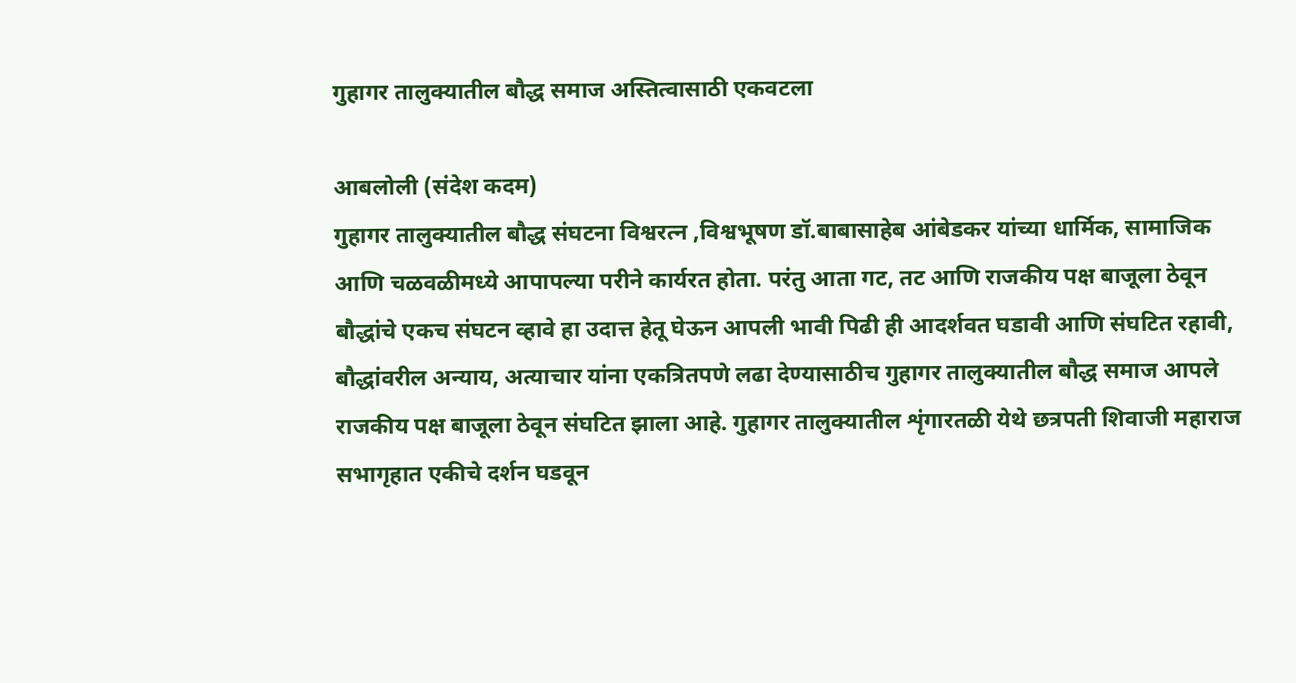गुहागर तालुक्यातील बौद्ध समाज अस्तित्वासाठी एकवटला

आबलोली (संदेश कदम)
गुहागर तालुक्यातील बौद्ध संघटना विश्वरत्न ,विश्वभूषण डॉ.बाबासाहेब आंबेडकर यांच्या धार्मिक, सामाजिक आणि चळवळीमध्ये आपापल्या परीने कार्यरत होता. परंतु आता गट, तट आणि राजकीय पक्ष बाजूला ठेवून बौद्धांचे एकच संघटन व्हावे हा उदात्त हेतू घेऊन आपली भावी पिढी ही आदर्शवत घडावी आणि संघटित रहावी, बौद्धांवरील अन्याय, अत्याचार यांना एकत्रितपणे लढा देण्यासाठीच गुहागर तालुक्यातील बौद्ध समाज आपले राजकीय पक्ष बाजूला ठेवून संघटित झाला आहे. गुहागर तालुक्यातील शृंगारतळी येथे छत्रपती शिवाजी महाराज सभागृहात एकीचे दर्शन घडवून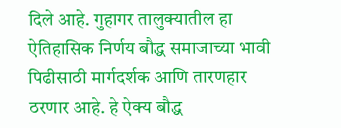दिले आहे. गुहागर तालुक्यातील हा ऐतिहासिक निर्णय बौद्ध समाजाच्या भावी पिढीसाठी मार्गदर्शक आणि तारणहार ठरणार आहे. हे ऐक्य बौद्ध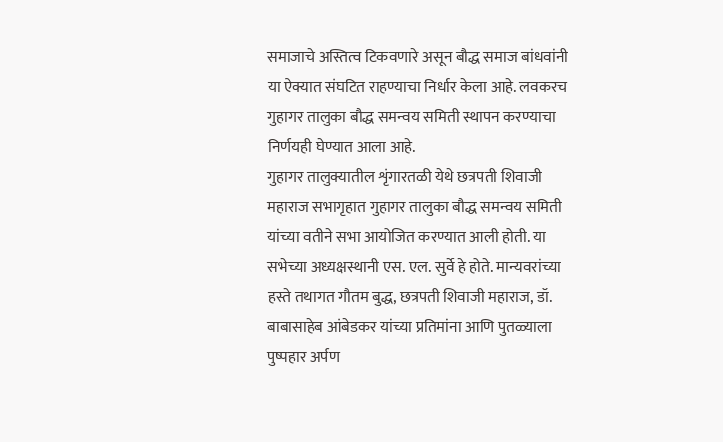समाजाचे अस्तित्व टिकवणारे असून बौद्ध समाज बांधवांनी या ऐक्यात संघटित राहण्याचा निर्धार केला आहे. लवकरच गुहागर तालुका बौद्ध समन्वय समिती स्थापन करण्याचा निर्णयही घेण्यात आला आहे.
गुहागर तालुक्यातील शृंगारतळी येथे छत्रपती शिवाजी महाराज सभागृहात गुहागर तालुका बौद्ध समन्वय समिती यांच्या वतीने सभा आयोजित करण्यात आली होती. या सभेच्या अध्यक्षस्थानी एस. एल. सुर्वे हे होते. मान्यवरांच्या हस्ते तथागत गौतम बुद्ध, छत्रपती शिवाजी महाराज, डॉ. बाबासाहेब आंबेडकर यांच्या प्रतिमांना आणि पुतळ्याला पुष्पहार अर्पण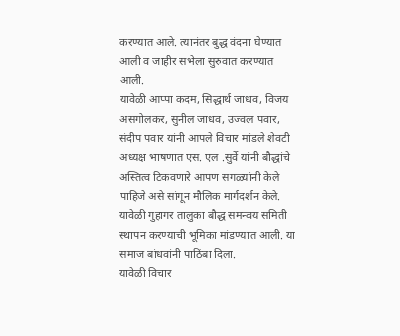करण्यात आले. त्यानंतर बुद्ध वंदना घेण्यात आली व जाहीर सभेला सुरुवात करण्यात आली.
यावेळी आप्पा कदम, सिद्धार्थ जाधव, विजय असगोलकर, सुनील जाधव, उज्वल पवार, संदीप पवार यांनी आपले विचार मांडले शेवटी अध्यक्ष भाषणात एस. एल .सुर्वे यांनी बौद्धांचे अस्तित्व टिकवणारे आपण सगळ्यांनी केले पाहिजे असे सांगून मौलिक मार्गदर्शन केले. यावेळी गुहागर तालुका बौद्ध समन्वय समिती स्थापन करण्याची भूमिका मांडण्यात आली. या समाज बांधवांनी पाठिंबा दिला.
यावेळी विचार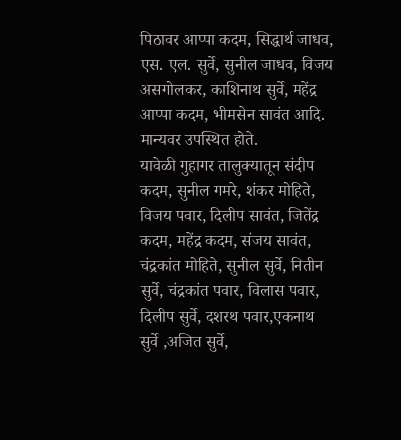पिठावर आप्पा कदम, सिद्धार्थ जाधव, एस. एल. सुर्वे, सुनील जाधव, विजय असगोलकर, काशिनाथ सुर्वे, महेंद्र आप्पा कदम, भीमसेन सावंत आदि. मान्यवर उपस्थित होते.
यावेळी गुहागर तालुक्यातून संदीप कदम, सुनील गमरे, शंकर मोहिते, विजय पवार, दिलीप सावंत, जितेंद्र कदम, महेंद्र कदम, संजय सावंत, चंद्रकांत मोहिते, सुनील सुर्वे, नितीन सुर्वे, चंद्रकांत पवार, विलास पवार, दिलीप सुर्वे, दशरथ पवार,एकनाथ सुर्वे ,अजित सुर्वे,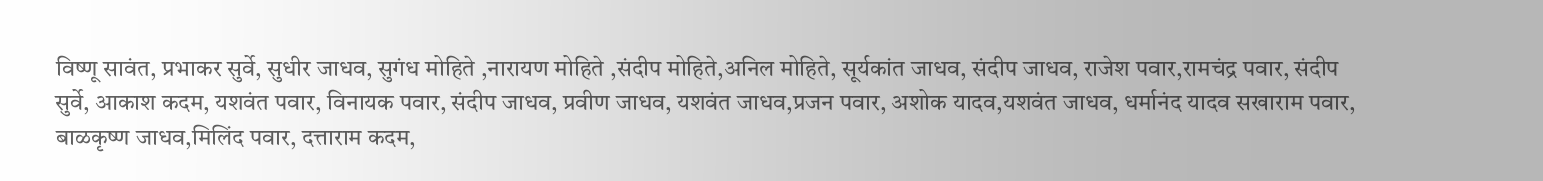विष्णू सावंत, प्रभाकर सुर्वे, सुधीर जाधव, सुगंध मोहिते ,नारायण मोहिते ,संदीप मोहिते,अनिल मोहिते, सूर्यकांत जाधव, संदीप जाधव, राजेश पवार,रामचंद्र पवार, संदीप सुर्वे, आकाश कदम, यशवंत पवार, विनायक पवार, संदीप जाधव, प्रवीण जाधव, यशवंत जाधव,प्रजन पवार, अशोक यादव,यशवंत जाधव, धर्मानंद यादव सखाराम पवार, बाळकृष्ण जाधव,मिलिंद पवार, दत्ताराम कदम,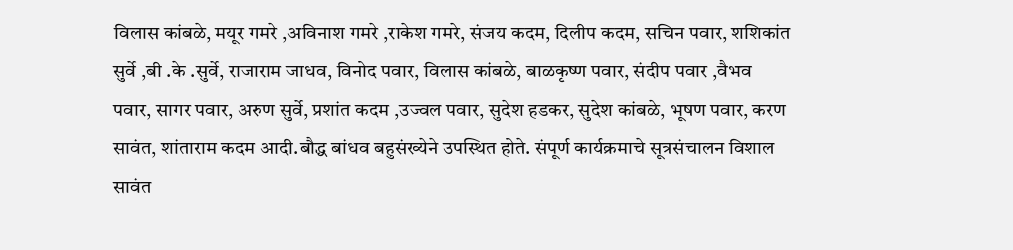विलास कांबळे, मयूर गमरे ,अविनाश गमरे ,राकेश गमरे, संजय कदम, दिलीप कदम, सचिन पवार, शशिकांत सुर्वे ,बी .के .सुर्वे, राजाराम जाधव, विनोद पवार, विलास कांबळे, बाळकृष्ण पवार, संदीप पवार ,वैभव पवार, सागर पवार, अरुण सुर्वे, प्रशांत कदम ,उज्वल पवार, सुदेश हडकर, सुदेश कांबळे, भूषण पवार, करण सावंत, शांताराम कदम आदी.बौद्ध बांधव बहुसंख्येने उपस्थित होते. संपूर्ण कार्यक्रमाचे सूत्रसंचालन विशाल सावंत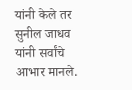यांनी केले तर सुनील जाधव यांनी सर्वांचे आभार मानले.